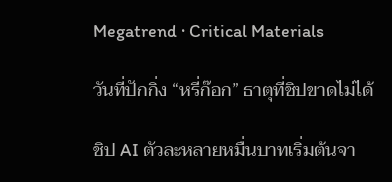Megatrend · Critical Materials

วันที่ปักกิ่ง “หรี่ก๊อก” ธาตุที่ชิปขาดไม่ได้

ชิป AI ตัวละหลายหมื่นบาทเริ่มต้นจา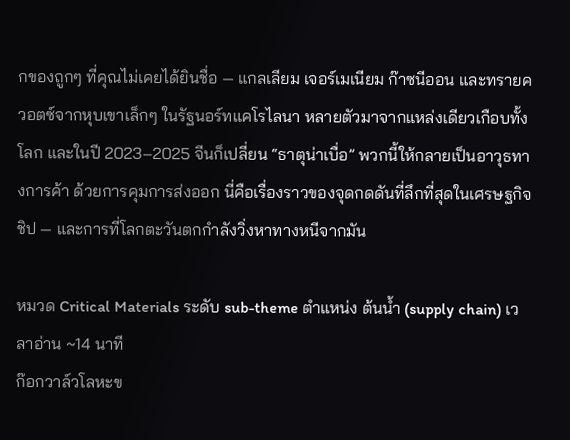กของถูกๆ ที่คุณไม่เคยได้ยินชื่อ — แกลเลียม เจอร์เมเนียม ก๊าซนีออน และทรายควอตซ์จากหุบเขาเล็กๆ ในรัฐนอร์ทแคโรไลนา หลายตัวมาจากแหล่งเดียวเกือบทั้งโลก และในปี 2023–2025 จีนก็เปลี่ยน “ธาตุน่าเบื่อ” พวกนี้ให้กลายเป็นอาวุธทางการค้า ด้วยการคุมการส่งออก นี่คือเรื่องราวของจุดกดดันที่ลึกที่สุดในเศรษฐกิจชิป — และการที่โลกตะวันตกกำลังวิ่งหาทางหนีจากมัน

หมวด Critical Materials ระดับ sub-theme ตำแหน่ง ต้นน้ำ (supply chain) เวลาอ่าน ~14 นาที
ก๊อกวาล์วโลหะข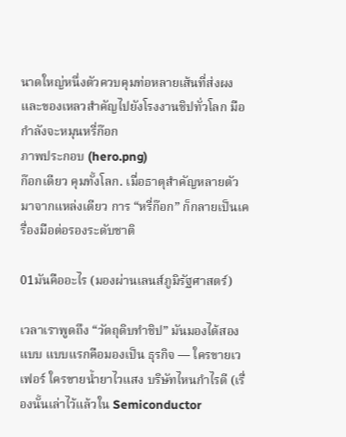นาดใหญ่หนึ่งตัวควบคุมท่อหลายเส้นที่ส่งผงและของเหลวสำคัญไปยังโรงงานชิปทั่วโลก มือกำลังจะหมุนหรี่ก๊อก
ภาพประกอบ (hero.png)
ก๊อกเดียว คุมทั้งโลก. เมื่อธาตุสำคัญหลายตัวมาจากแหล่งเดียว การ “หรี่ก๊อก” ก็กลายเป็นเครื่องมือต่อรองระดับชาติ

01มันคืออะไร (มองผ่านเลนส์ภูมิรัฐศาสตร์)

เวลาเราพูดถึง “วัตถุดิบทำชิป” มันมองได้สองแบบ แบบแรกคือมองเป็น ธุรกิจ — ใครขายเวเฟอร์ ใครขายน้ำยาไวแสง บริษัทไหนกำไรดี (เรื่องนั้นเล่าไว้แล้วใน Semiconductor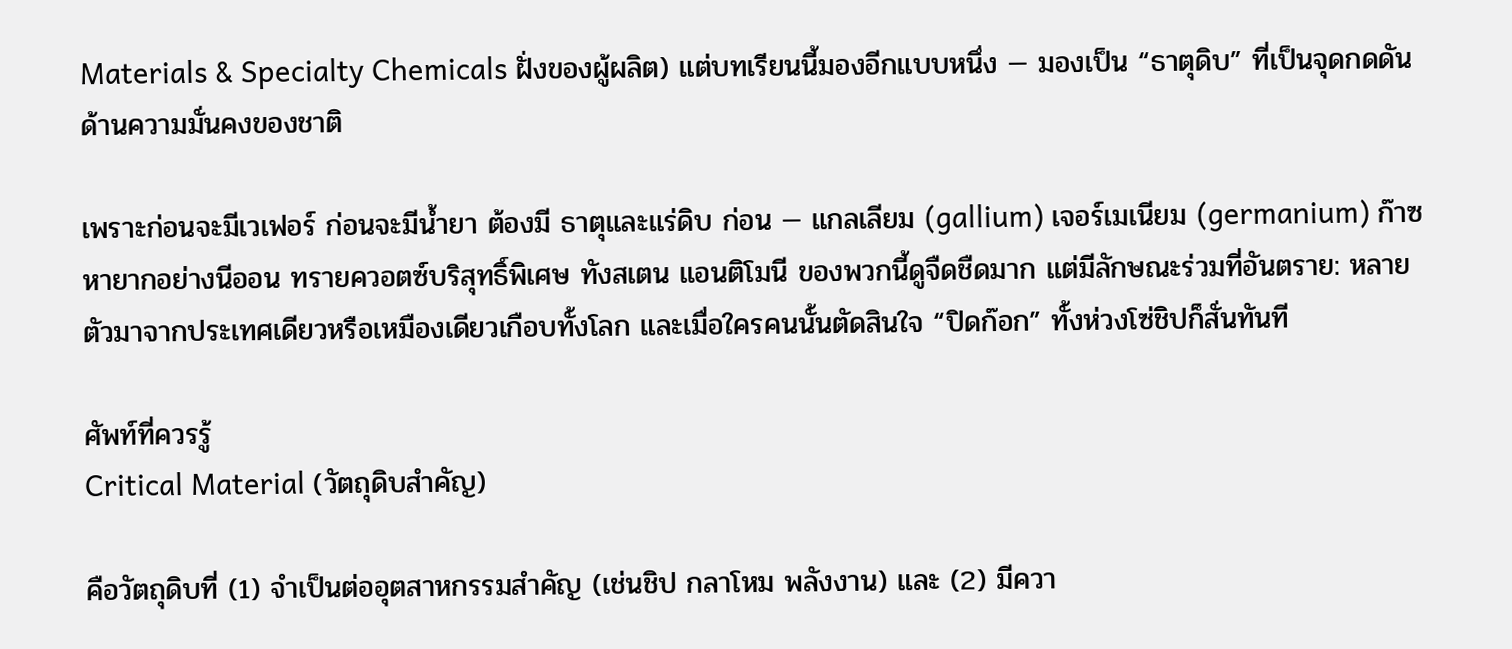Materials & Specialty Chemicals ฝั่งของผู้ผลิต) แต่บทเรียนนี้มองอีกแบบหนึ่ง — มองเป็น “ธาตุดิบ” ที่เป็นจุดกดดันด้านความมั่นคงของชาติ

เพราะก่อนจะมีเวเฟอร์ ก่อนจะมีน้ำยา ต้องมี ธาตุและแร่ดิบ ก่อน — แกลเลียม (gallium) เจอร์เมเนียม (germanium) ก๊าซหายากอย่างนีออน ทรายควอตซ์บริสุทธิ์พิเศษ ทังสเตน แอนติโมนี ของพวกนี้ดูจืดชืดมาก แต่มีลักษณะร่วมที่อันตราย: หลายตัวมาจากประเทศเดียวหรือเหมืองเดียวเกือบทั้งโลก และเมื่อใครคนนั้นตัดสินใจ “ปิดก๊อก” ทั้งห่วงโซ่ชิปก็สั่นทันที

ศัพท์ที่ควรรู้
Critical Material (วัตถุดิบสำคัญ)

คือวัตถุดิบที่ (1) จำเป็นต่ออุตสาหกรรมสำคัญ (เช่นชิป กลาโหม พลังงาน) และ (2) มีควา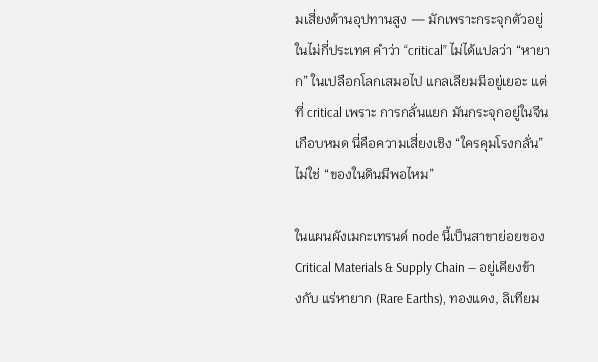มเสี่ยงด้านอุปทานสูง — มักเพราะกระจุกตัวอยู่ในไม่กี่ประเทศ คำว่า “critical” ไม่ได้แปลว่า “หายาก” ในเปลือกโลกเสมอไป แกลเลียมมีอยู่เยอะ แต่ที่ critical เพราะ การกลั่นแยก มันกระจุกอยู่ในจีนเกือบหมด นี่คือความเสี่ยงเชิง “ใครคุมโรงกลั่น” ไม่ใช่ “ของในดินมีพอไหม”

ในแผนผังเมกะเทรนด์ node นี้เป็นสาขาย่อยของ Critical Materials & Supply Chain — อยู่เคียงข้างกับ แร่หายาก (Rare Earths), ทองแดง, ลิเทียม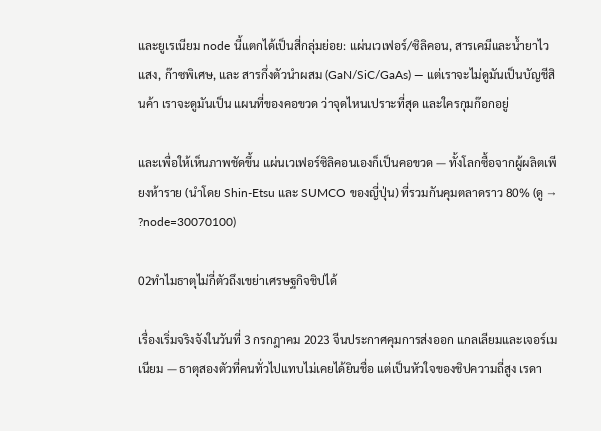และยูเรเนียม node นี้แตกได้เป็นสี่กลุ่มย่อย: แผ่นเวเฟอร์/ซิลิคอน, สารเคมีและน้ำยาไวแสง, ก๊าซพิเศษ, และ สารกึ่งตัวนำผสม (GaN/SiC/GaAs) — แต่เราจะไม่ดูมันเป็นบัญชีสินค้า เราจะดูมันเป็น แผนที่ของคอขวด ว่าจุดไหนเปราะที่สุด และใครกุมก๊อกอยู่

และเพื่อให้เห็นภาพชัดขึ้น แผ่นเวเฟอร์ซิลิคอนเองก็เป็นคอขวด — ทั้งโลกซื้อจากผู้ผลิตเพียงห้าราย (นำโดย Shin-Etsu และ SUMCO ของญี่ปุ่น) ที่รวมกันคุมตลาดราว 80% (ดู → ?node=30070100)

02ทำไมธาตุไม่กี่ตัวถึงเขย่าเศรษฐกิจชิปได้

เรื่องเริ่มจริงจังในวันที่ 3 กรกฎาคม 2023 จีนประกาศคุมการส่งออก แกลเลียมและเจอร์เมเนียม — ธาตุสองตัวที่คนทั่วไปแทบไม่เคยได้ยินชื่อ แต่เป็นหัวใจของชิปความถี่สูง เรดา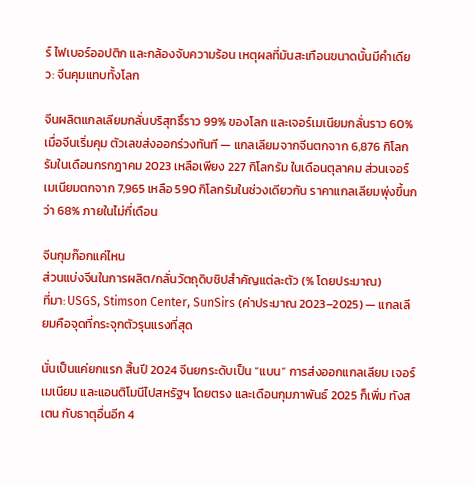ร์ ไฟเบอร์ออปติก และกล้องจับความร้อน เหตุผลที่มันสะเทือนขนาดนั้นมีคำเดียว: จีนคุมแทบทั้งโลก

จีนผลิตแกลเลียมกลั่นบริสุทธิ์ราว 99% ของโลก และเจอร์เมเนียมกลั่นราว 60% เมื่อจีนเริ่มคุม ตัวเลขส่งออกร่วงทันที — แกลเลียมจากจีนตกจาก 6,876 กิโลกรัมในเดือนกรกฎาคม 2023 เหลือเพียง 227 กิโลกรัม ในเดือนตุลาคม ส่วนเจอร์เมเนียมตกจาก 7,965 เหลือ 590 กิโลกรัมในช่วงเดียวกัน ราคาแกลเลียมพุ่งขึ้นกว่า 68% ภายในไม่กี่เดือน

จีนกุมก๊อกแค่ไหน
ส่วนแบ่งจีนในการผลิต/กลั่นวัตถุดิบชิปสำคัญแต่ละตัว (% โดยประมาณ)
ที่มา: USGS, Stimson Center, SunSirs (ค่าประมาณ 2023–2025) — แกลเลียมคือจุดที่กระจุกตัวรุนแรงที่สุด

นั่นเป็นแค่ยกแรก สิ้นปี 2024 จีนยกระดับเป็น “แบน” การส่งออกแกลเลียม เจอร์เมเนียม และแอนติโมนีไปสหรัฐฯ โดยตรง และเดือนกุมภาพันธ์ 2025 ก็เพิ่ม ทังสเตน กับธาตุอื่นอีก 4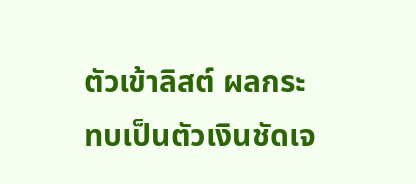ตัวเข้าลิสต์ ผลกระทบเป็นตัวเงินชัดเจ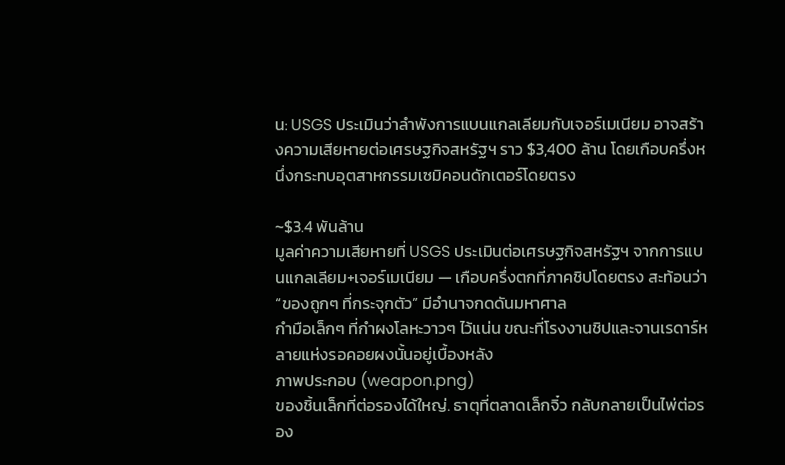น: USGS ประเมินว่าลำพังการแบนแกลเลียมกับเจอร์เมเนียม อาจสร้างความเสียหายต่อเศรษฐกิจสหรัฐฯ ราว $3,400 ล้าน โดยเกือบครึ่งหนึ่งกระทบอุตสาหกรรมเซมิคอนดักเตอร์โดยตรง

~$3.4 พันล้าน
มูลค่าความเสียหายที่ USGS ประเมินต่อเศรษฐกิจสหรัฐฯ จากการแบนแกลเลียม+เจอร์เมเนียม — เกือบครึ่งตกที่ภาคชิปโดยตรง สะท้อนว่า “ของถูกๆ ที่กระจุกตัว” มีอำนาจกดดันมหาศาล
กำมือเล็กๆ ที่กำผงโลหะวาวๆ ไว้แน่น ขณะที่โรงงานชิปและจานเรดาร์หลายแห่งรอคอยผงนั้นอยู่เบื้องหลัง
ภาพประกอบ (weapon.png)
ของชิ้นเล็กที่ต่อรองได้ใหญ่. ธาตุที่ตลาดเล็กจิ๋ว กลับกลายเป็นไพ่ต่อรอง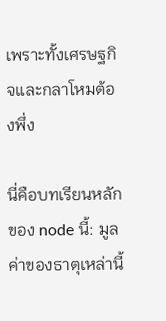เพราะทั้งเศรษฐกิจและกลาโหมต้องพึ่ง

นี่คือบทเรียนหลักของ node นี้: มูลค่าของธาตุเหล่านี้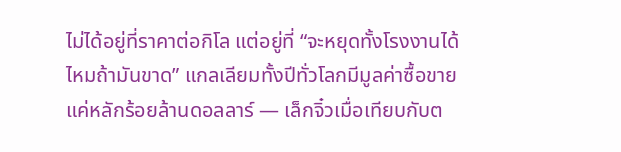ไม่ได้อยู่ที่ราคาต่อกิโล แต่อยู่ที่ “จะหยุดทั้งโรงงานได้ไหมถ้ามันขาด” แกลเลียมทั้งปีทั่วโลกมีมูลค่าซื้อขายแค่หลักร้อยล้านดอลลาร์ — เล็กจิ๋วเมื่อเทียบกับต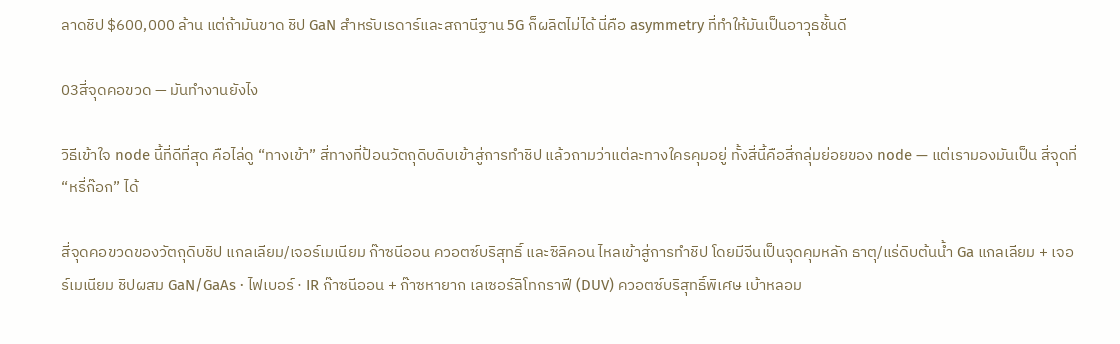ลาดชิป $600,000 ล้าน แต่ถ้ามันขาด ชิป GaN สำหรับเรดาร์และสถานีฐาน 5G ก็ผลิตไม่ได้ นี่คือ asymmetry ที่ทำให้มันเป็นอาวุธชั้นดี

03สี่จุดคอขวด — มันทำงานยังไง

วิธีเข้าใจ node นี้ที่ดีที่สุด คือไล่ดู “ทางเข้า” สี่ทางที่ป้อนวัตถุดิบดิบเข้าสู่การทำชิป แล้วถามว่าแต่ละทางใครคุมอยู่ ทั้งสี่นี้คือสี่กลุ่มย่อยของ node — แต่เรามองมันเป็น สี่จุดที่ “หรี่ก๊อก” ได้

สี่จุดคอขวดของวัตถุดิบชิป แกลเลียม/เจอร์เมเนียม ก๊าซนีออน ควอตซ์บริสุทธิ์ และซิลิคอน ไหลเข้าสู่การทำชิป โดยมีจีนเป็นจุดคุมหลัก ธาตุ/แร่ดิบต้นน้ำ Ga แกลเลียม + เจอร์เมเนียม ชิปผสม GaN/GaAs · ไฟเบอร์ · IR ก๊าซนีออน + ก๊าซหายาก เลเซอร์ลิโทกราฟี (DUV) ควอตซ์บริสุทธิ์พิเศษ เบ้าหลอม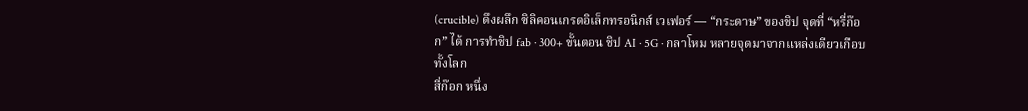(crucible) ดึงผลึก ซิลิคอนเกรดอิเล็กทรอนิกส์ เวเฟอร์ — “กระดาษ” ของชิป จุดที่ “หรี่ก๊อก” ได้ การทำชิป fab · 300+ ขั้นตอน ชิป AI · 5G · กลาโหม หลายจุดมาจากแหล่งเดียวเกือบทั้งโลก
สี่ก๊อก หนึ่ง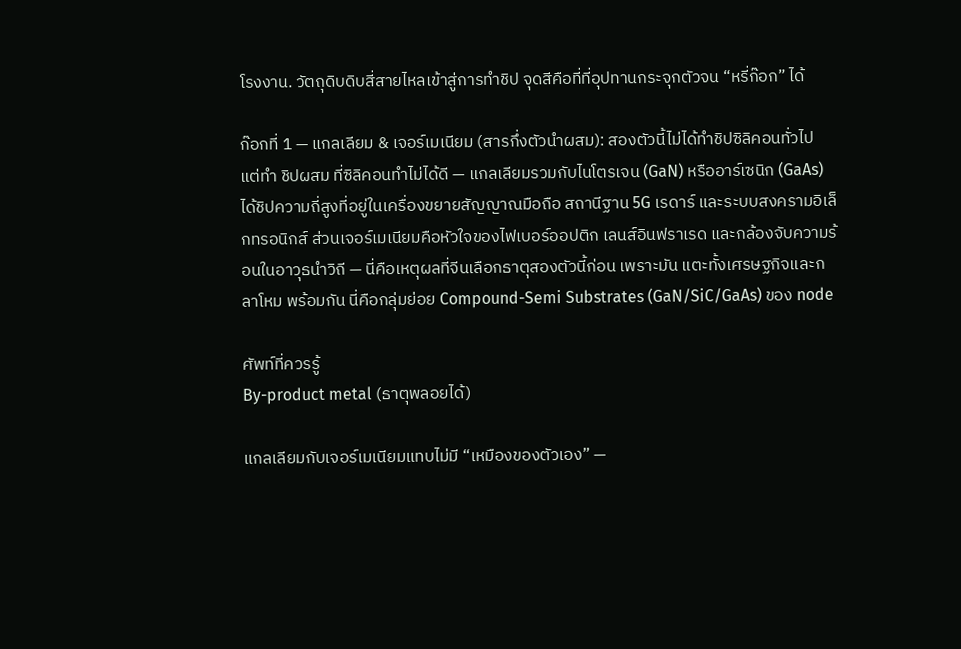โรงงาน. วัตถุดิบดิบสี่สายไหลเข้าสู่การทำชิป จุดสีคือที่ที่อุปทานกระจุกตัวจน “หรี่ก๊อก” ได้

ก๊อกที่ 1 — แกลเลียม & เจอร์เมเนียม (สารกึ่งตัวนำผสม): สองตัวนี้ไม่ได้ทำชิปซิลิคอนทั่วไป แต่ทำ ชิปผสม ที่ซิลิคอนทำไม่ได้ดี — แกลเลียมรวมกับไนโตรเจน (GaN) หรืออาร์เซนิก (GaAs) ได้ชิปความถี่สูงที่อยู่ในเครื่องขยายสัญญาณมือถือ สถานีฐาน 5G เรดาร์ และระบบสงครามอิเล็กทรอนิกส์ ส่วนเจอร์เมเนียมคือหัวใจของไฟเบอร์ออปติก เลนส์อินฟราเรด และกล้องจับความร้อนในอาวุธนำวิถี — นี่คือเหตุผลที่จีนเลือกธาตุสองตัวนี้ก่อน เพราะมัน แตะทั้งเศรษฐกิจและกลาโหม พร้อมกัน นี่คือกลุ่มย่อย Compound-Semi Substrates (GaN/SiC/GaAs) ของ node

ศัพท์ที่ควรรู้
By-product metal (ธาตุพลอยได้)

แกลเลียมกับเจอร์เมเนียมแทบไม่มี “เหมืองของตัวเอง” —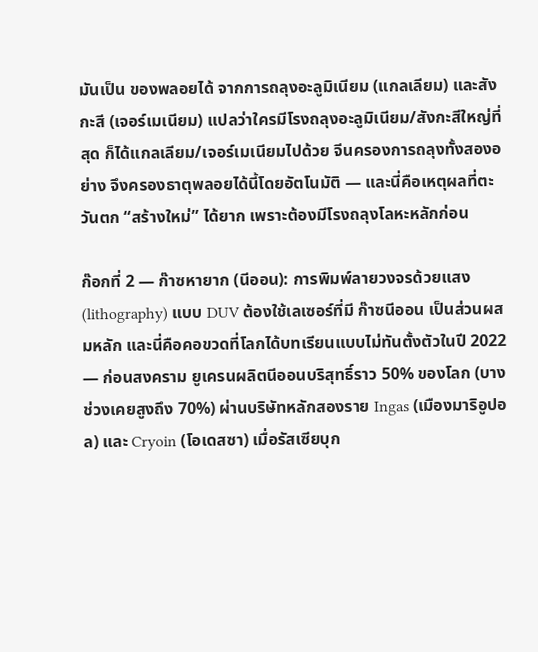มันเป็น ของพลอยได้ จากการถลุงอะลูมิเนียม (แกลเลียม) และสังกะสี (เจอร์เมเนียม) แปลว่าใครมีโรงถลุงอะลูมิเนียม/สังกะสีใหญ่ที่สุด ก็ได้แกลเลียม/เจอร์เมเนียมไปด้วย จีนครองการถลุงทั้งสองอย่าง จึงครองธาตุพลอยได้นี้โดยอัตโนมัติ — และนี่คือเหตุผลที่ตะวันตก “สร้างใหม่” ได้ยาก เพราะต้องมีโรงถลุงโลหะหลักก่อน

ก๊อกที่ 2 — ก๊าซหายาก (นีออน): การพิมพ์ลายวงจรด้วยแสง (lithography) แบบ DUV ต้องใช้เลเซอร์ที่มี ก๊าซนีออน เป็นส่วนผสมหลัก และนี่คือคอขวดที่โลกได้บทเรียนแบบไม่ทันตั้งตัวในปี 2022 — ก่อนสงคราม ยูเครนผลิตนีออนบริสุทธิ์ราว 50% ของโลก (บางช่วงเคยสูงถึง 70%) ผ่านบริษัทหลักสองราย Ingas (เมืองมาริอูปอล) และ Cryoin (โอเดสซา) เมื่อรัสเซียบุก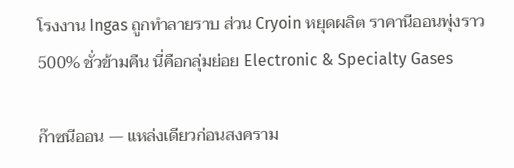โรงงาน Ingas ถูกทำลายราบ ส่วน Cryoin หยุดผลิต ราคานีออนพุ่งราว 500% ชั่วข้ามคืน นี่คือกลุ่มย่อย Electronic & Specialty Gases

ก๊าซนีออน — แหล่งเดียวก่อนสงคราม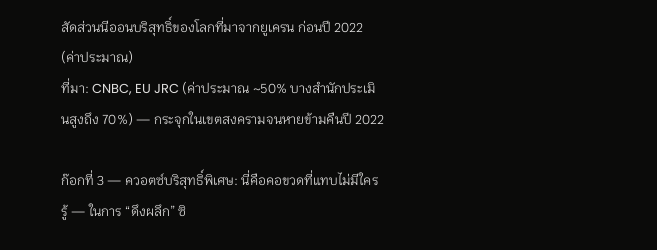สัดส่วนนีออนบริสุทธิ์ของโลกที่มาจากยูเครน ก่อนปี 2022 (ค่าประมาณ)
ที่มา: CNBC, EU JRC (ค่าประมาณ ~50% บางสำนักประเมินสูงถึง 70%) — กระจุกในเขตสงครามจนหายข้ามคืนปี 2022

ก๊อกที่ 3 — ควอตซ์บริสุทธิ์พิเศษ: นี่คือคอขวดที่แทบไม่มีใครรู้ — ในการ “ดึงผลึก” ซิ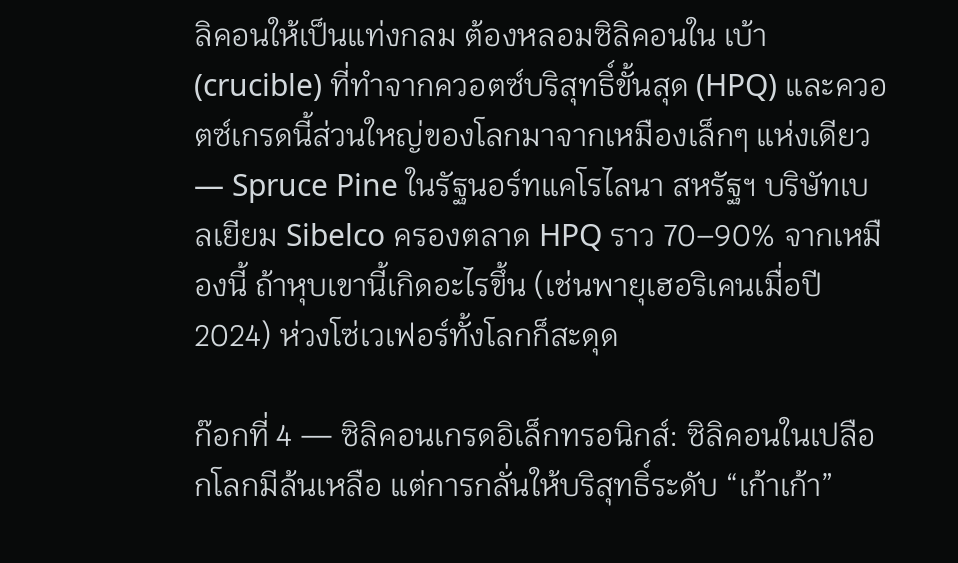ลิคอนให้เป็นแท่งกลม ต้องหลอมซิลิคอนใน เบ้า (crucible) ที่ทำจากควอตซ์บริสุทธิ์ขั้นสุด (HPQ) และควอตซ์เกรดนี้ส่วนใหญ่ของโลกมาจากเหมืองเล็กๆ แห่งเดียว — Spruce Pine ในรัฐนอร์ทแคโรไลนา สหรัฐฯ บริษัทเบลเยียม Sibelco ครองตลาด HPQ ราว 70–90% จากเหมืองนี้ ถ้าหุบเขานี้เกิดอะไรขึ้น (เช่นพายุเฮอริเคนเมื่อปี 2024) ห่วงโซ่เวเฟอร์ทั้งโลกก็สะดุด

ก๊อกที่ 4 — ซิลิคอนเกรดอิเล็กทรอนิกส์: ซิลิคอนในเปลือกโลกมีล้นเหลือ แต่การกลั่นให้บริสุทธิ์ระดับ “เก้าเก้า”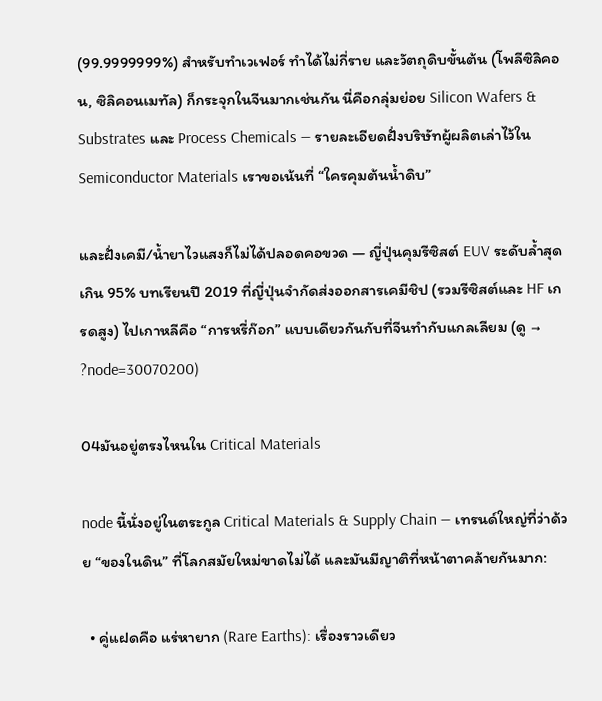(99.9999999%) สำหรับทำเวเฟอร์ ทำได้ไม่กี่ราย และวัตถุดิบขั้นต้น (โพลีซิลิคอน, ซิลิคอนเมทัล) ก็กระจุกในจีนมากเช่นกัน นี่คือกลุ่มย่อย Silicon Wafers & Substrates และ Process Chemicals — รายละเอียดฝั่งบริษัทผู้ผลิตเล่าไว้ใน Semiconductor Materials เราขอเน้นที่ “ใครคุมต้นน้ำดิบ”

และฝั่งเคมี/น้ำยาไวแสงก็ไม่ได้ปลอดคอขวด — ญี่ปุ่นคุมรีซิสต์ EUV ระดับล้ำสุดเกิน 95% บทเรียนปี 2019 ที่ญี่ปุ่นจำกัดส่งออกสารเคมีชิป (รวมรีซิสต์และ HF เกรดสูง) ไปเกาหลีคือ “การหรี่ก๊อก” แบบเดียวกันกับที่จีนทำกับแกลเลียม (ดู → ?node=30070200)

04มันอยู่ตรงไหนใน Critical Materials

node นี้นั่งอยู่ในตระกูล Critical Materials & Supply Chain — เทรนด์ใหญ่ที่ว่าด้วย “ของในดิน” ที่โลกสมัยใหม่ขาดไม่ได้ และมันมีญาติที่หน้าตาคล้ายกันมาก:

  • คู่แฝดคือ แร่หายาก (Rare Earths): เรื่องราวเดียว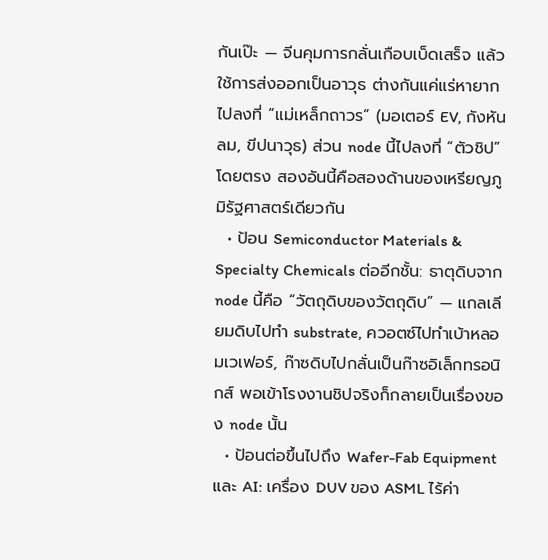กันเป๊ะ — จีนคุมการกลั่นเกือบเบ็ดเสร็จ แล้วใช้การส่งออกเป็นอาวุธ ต่างกันแค่แร่หายากไปลงที่ “แม่เหล็กถาวร” (มอเตอร์ EV, กังหันลม, ขีปนาวุธ) ส่วน node นี้ไปลงที่ “ตัวชิป” โดยตรง สองอันนี้คือสองด้านของเหรียญภูมิรัฐศาสตร์เดียวกัน
  • ป้อน Semiconductor Materials & Specialty Chemicals ต่ออีกชั้น: ธาตุดิบจาก node นี้คือ “วัตถุดิบของวัตถุดิบ” — แกลเลียมดิบไปทำ substrate, ควอตซ์ไปทำเบ้าหลอมเวเฟอร์, ก๊าซดิบไปกลั่นเป็นก๊าซอิเล็กทรอนิกส์ พอเข้าโรงงานชิปจริงก็กลายเป็นเรื่องของ node นั้น
  • ป้อนต่อขึ้นไปถึง Wafer-Fab Equipment และ AI: เครื่อง DUV ของ ASML ไร้ค่า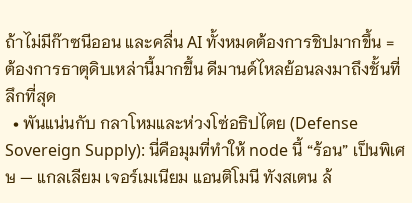ถ้าไม่มีก๊าซนีออน และคลื่น AI ทั้งหมดต้องการชิปมากขึ้น = ต้องการธาตุดิบเหล่านี้มากขึ้น ดีมานด์ไหลย้อนลงมาถึงชั้นที่ลึกที่สุด
  • พันแน่นกับ กลาโหมและห่วงโซ่อธิปไตย (Defense Sovereign Supply): นี่คือมุมที่ทำให้ node นี้ “ร้อน” เป็นพิเศษ — แกลเลียม เจอร์เมเนียม แอนติโมนี ทังสเตน ล้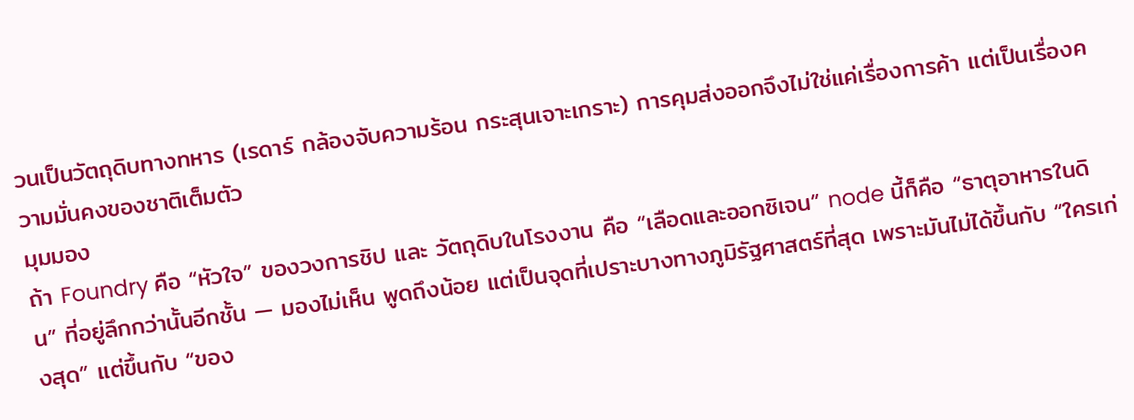วนเป็นวัตถุดิบทางทหาร (เรดาร์ กล้องจับความร้อน กระสุนเจาะเกราะ) การคุมส่งออกจึงไม่ใช่แค่เรื่องการค้า แต่เป็นเรื่องความมั่นคงของชาติเต็มตัว
มุมมอง
ถ้า Foundry คือ “หัวใจ” ของวงการชิป และ วัตถุดิบในโรงงาน คือ “เลือดและออกซิเจน” node นี้ก็คือ “ธาตุอาหารในดิน” ที่อยู่ลึกกว่านั้นอีกชั้น — มองไม่เห็น พูดถึงน้อย แต่เป็นจุดที่เปราะบางทางภูมิรัฐศาสตร์ที่สุด เพราะมันไม่ได้ขึ้นกับ “ใครเก่งสุด” แต่ขึ้นกับ “ของ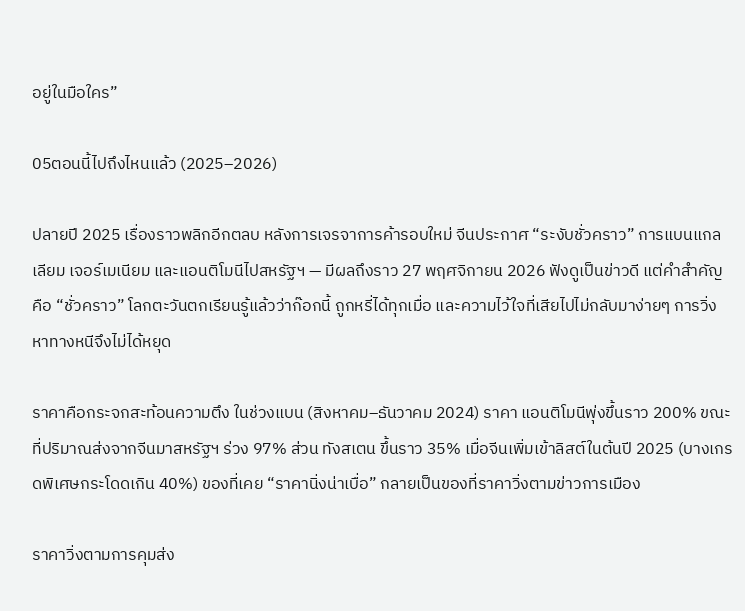อยู่ในมือใคร”

05ตอนนี้ไปถึงไหนแล้ว (2025–2026)

ปลายปี 2025 เรื่องราวพลิกอีกตลบ หลังการเจรจาการค้ารอบใหม่ จีนประกาศ “ระงับชั่วคราว” การแบนแกลเลียม เจอร์เมเนียม และแอนติโมนีไปสหรัฐฯ — มีผลถึงราว 27 พฤศจิกายน 2026 ฟังดูเป็นข่าวดี แต่คำสำคัญคือ “ชั่วคราว” โลกตะวันตกเรียนรู้แล้วว่าก๊อกนี้ ถูกหรี่ได้ทุกเมื่อ และความไว้ใจที่เสียไปไม่กลับมาง่ายๆ การวิ่งหาทางหนีจึงไม่ได้หยุด

ราคาคือกระจกสะท้อนความตึง ในช่วงแบน (สิงหาคม–ธันวาคม 2024) ราคา แอนติโมนีพุ่งขึ้นราว 200% ขณะที่ปริมาณส่งจากจีนมาสหรัฐฯ ร่วง 97% ส่วน ทังสเตน ขึ้นราว 35% เมื่อจีนเพิ่มเข้าลิสต์ในต้นปี 2025 (บางเกรดพิเศษกระโดดเกิน 40%) ของที่เคย “ราคานิ่งน่าเบื่อ” กลายเป็นของที่ราคาวิ่งตามข่าวการเมือง

ราคาวิ่งตามการคุมส่ง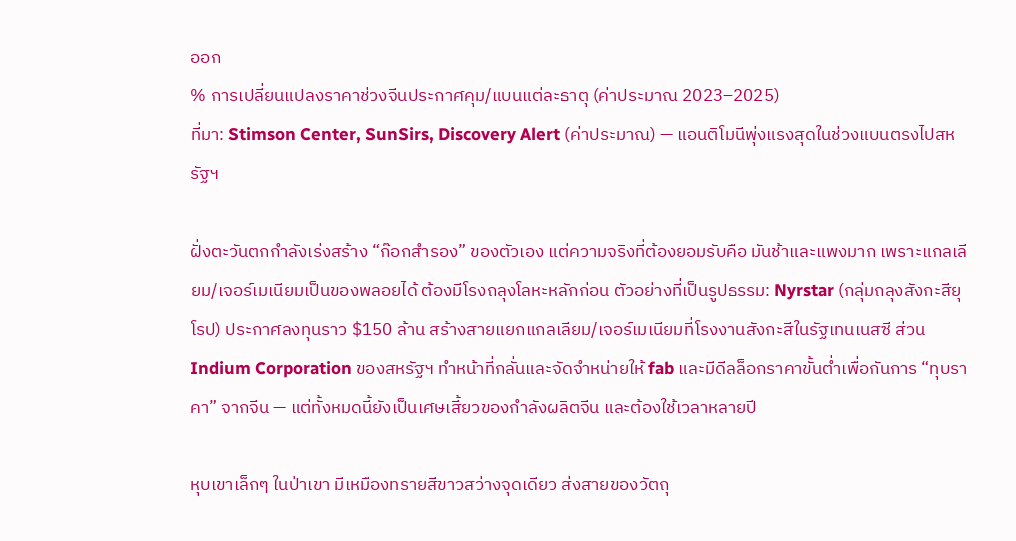ออก
% การเปลี่ยนแปลงราคาช่วงจีนประกาศคุม/แบนแต่ละธาตุ (ค่าประมาณ 2023–2025)
ที่มา: Stimson Center, SunSirs, Discovery Alert (ค่าประมาณ) — แอนติโมนีพุ่งแรงสุดในช่วงแบนตรงไปสหรัฐฯ

ฝั่งตะวันตกกำลังเร่งสร้าง “ก๊อกสำรอง” ของตัวเอง แต่ความจริงที่ต้องยอมรับคือ มันช้าและแพงมาก เพราะแกลเลียม/เจอร์เมเนียมเป็นของพลอยได้ ต้องมีโรงถลุงโลหะหลักก่อน ตัวอย่างที่เป็นรูปธรรม: Nyrstar (กลุ่มถลุงสังกะสียุโรป) ประกาศลงทุนราว $150 ล้าน สร้างสายแยกแกลเลียม/เจอร์เมเนียมที่โรงงานสังกะสีในรัฐเทนเนสซี ส่วน Indium Corporation ของสหรัฐฯ ทำหน้าที่กลั่นและจัดจำหน่ายให้ fab และมีดีลล็อกราคาขั้นต่ำเพื่อกันการ “ทุบราคา” จากจีน — แต่ทั้งหมดนี้ยังเป็นเศษเสี้ยวของกำลังผลิตจีน และต้องใช้เวลาหลายปี

หุบเขาเล็กๆ ในป่าเขา มีเหมืองทรายสีขาวสว่างจุดเดียว ส่งสายของวัตถุ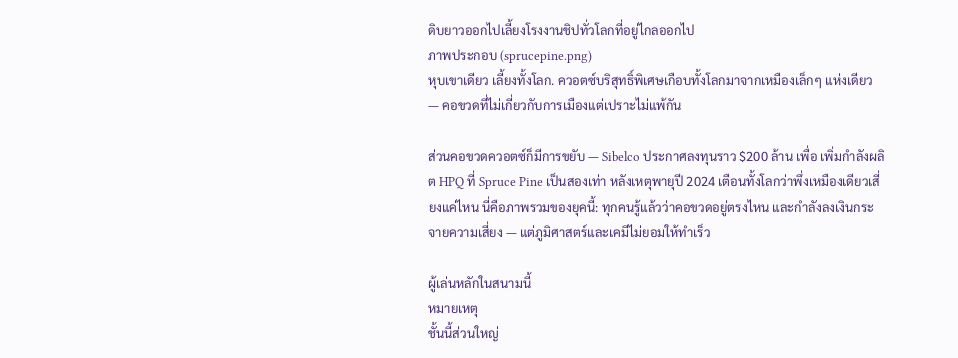ดิบยาวออกไปเลี้ยงโรงงานชิปทั่วโลกที่อยู่ไกลออกไป
ภาพประกอบ (sprucepine.png)
หุบเขาเดียว เลี้ยงทั้งโลก. ควอตซ์บริสุทธิ์พิเศษเกือบทั้งโลกมาจากเหมืองเล็กๆ แห่งเดียว — คอขวดที่ไม่เกี่ยวกับการเมืองแต่เปราะไม่แพ้กัน

ส่วนคอขวดควอตซ์ก็มีการขยับ — Sibelco ประกาศลงทุนราว $200 ล้าน เพื่อ เพิ่มกำลังผลิต HPQ ที่ Spruce Pine เป็นสองเท่า หลังเหตุพายุปี 2024 เตือนทั้งโลกว่าพึ่งเหมืองเดียวเสี่ยงแค่ไหน นี่คือภาพรวมของยุคนี้: ทุกคนรู้แล้วว่าคอขวดอยู่ตรงไหน และกำลังลงเงินกระจายความเสี่ยง — แต่ภูมิศาสตร์และเคมีไม่ยอมให้ทำเร็ว

ผู้เล่นหลักในสนามนี้
หมายเหตุ
ชั้นนี้ส่วนใหญ่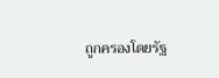ถูกครองโดยรัฐ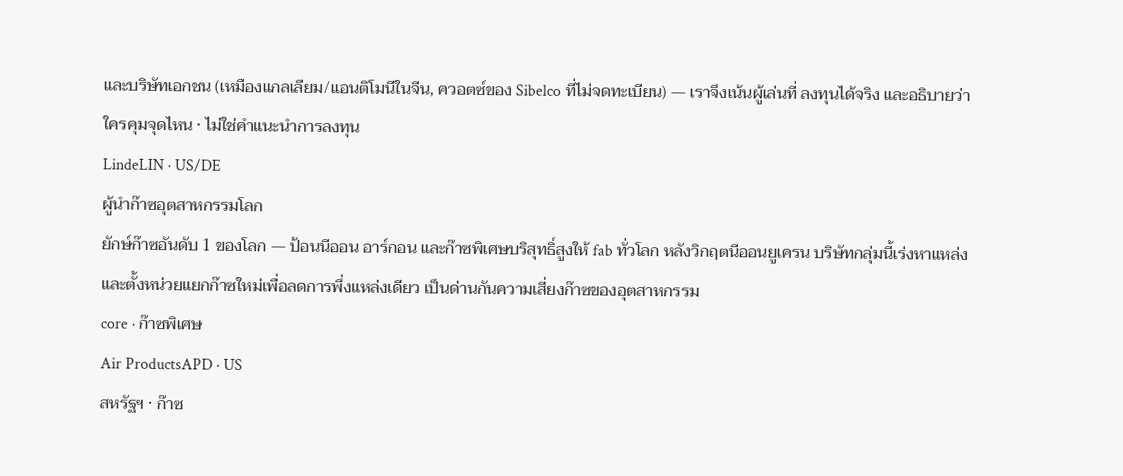และบริษัทเอกชน (เหมืองแกลเลียม/แอนติโมนีในจีน, ควอตซ์ของ Sibelco ที่ไม่จดทะเบียน) — เราจึงเน้นผู้เล่นที่ ลงทุนได้จริง และอธิบายว่าใครคุมจุดไหน · ไม่ใช่คำแนะนำการลงทุน
LindeLIN · US/DE
ผู้นำก๊าซอุตสาหกรรมโลก
ยักษ์ก๊าซอันดับ 1 ของโลก — ป้อนนีออน อาร์กอน และก๊าซพิเศษบริสุทธิ์สูงให้ fab ทั่วโลก หลังวิกฤตนีออนยูเครน บริษัทกลุ่มนี้เร่งหาแหล่งและตั้งหน่วยแยกก๊าซใหม่เพื่อลดการพึ่งแหล่งเดียว เป็นด่านกันความเสี่ยงก๊าซของอุตสาหกรรม
core · ก๊าซพิเศษ
Air ProductsAPD · US
สหรัฐฯ · ก๊าซ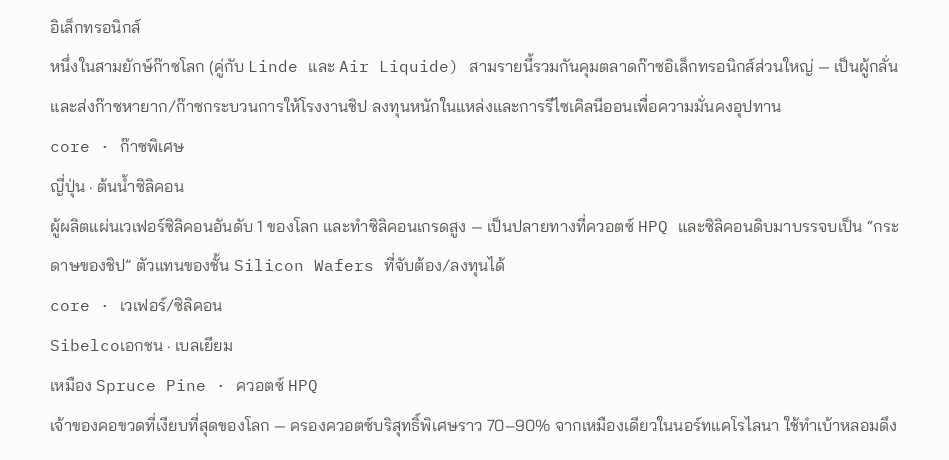อิเล็กทรอนิกส์
หนึ่งในสามยักษ์ก๊าซโลก (คู่กับ Linde และ Air Liquide) สามรายนี้รวมกันคุมตลาดก๊าซอิเล็กทรอนิกส์ส่วนใหญ่ — เป็นผู้กลั่นและส่งก๊าซหายาก/ก๊าซกระบวนการให้โรงงานชิป ลงทุนหนักในแหล่งและการรีไซเคิลนีออนเพื่อความมั่นคงอุปทาน
core · ก๊าซพิเศษ
ญี่ปุ่น · ต้นน้ำซิลิคอน
ผู้ผลิตแผ่นเวเฟอร์ซิลิคอนอันดับ 1 ของโลก และทำซิลิคอนเกรดสูง — เป็นปลายทางที่ควอตซ์ HPQ และซิลิคอนดิบมาบรรจบเป็น “กระดาษของชิป” ตัวแทนของชั้น Silicon Wafers ที่จับต้อง/ลงทุนได้
core · เวเฟอร์/ซิลิคอน
Sibelcoเอกชน · เบลเยียม
เหมือง Spruce Pine · ควอตซ์ HPQ
เจ้าของคอขวดที่เงียบที่สุดของโลก — ครองควอตซ์บริสุทธิ์พิเศษราว 70–90% จากเหมืองเดียวในนอร์ทแคโรไลนา ใช้ทำเบ้าหลอมดึง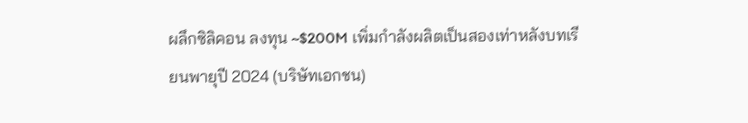ผลึกซิลิคอน ลงทุน ~$200M เพิ่มกำลังผลิตเป็นสองเท่าหลังบทเรียนพายุปี 2024 (บริษัทเอกชน)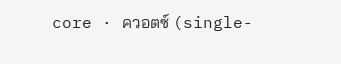core · ควอตซ์ (single-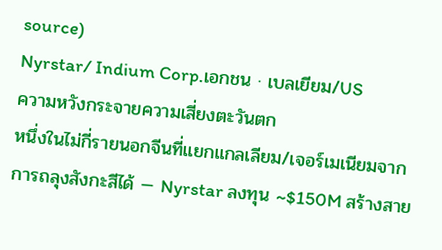source)
Nyrstar/ Indium Corp.เอกชน · เบลเยียม/US
ความหวังกระจายความเสี่ยงตะวันตก
หนึ่งในไม่กี่รายนอกจีนที่แยกแกลเลียม/เจอร์เมเนียมจากการถลุงสังกะสีได้ — Nyrstar ลงทุน ~$150M สร้างสาย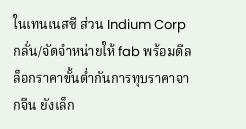ในเทนเนสซี ส่วน Indium Corp กลั่น/จัดจำหน่ายให้ fab พร้อมดีลล็อกราคาขั้นต่ำกันการทุบราคาจากจีน ยังเล็ก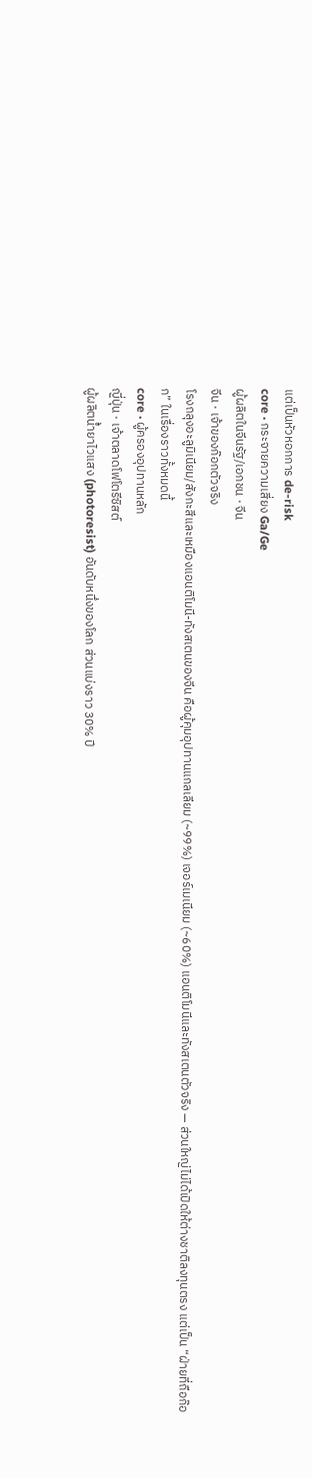แต่เป็นหัวหอกการ de-risk
core · กระจายความเสี่ยง Ga/Ge
ผู้ผลิตในจีนรัฐ/เอกชน · จีน
จีน · เจ้าของก๊อกตัวจริง
โรงถลุงอะลูมิเนียม/สังกะสีและเหมืองแอนติโมนี-ทังสเตนของจีน คือผู้คุมอุปทานแกลเลียม (~99%) เจอร์เมเนียม (~60%) แอนติโมนีและทังสเตนตัวจริง — ส่วนใหญ่ไม่ได้เปิดให้ต่างชาติลงทุนตรง แต่เป็น “ฝ่ายที่ถือก๊อก” ในเรื่องราวทั้งหมดนี้
core · ผู้ครองอุปทานหลัก
ญี่ปุ่น · เจ้าตลาดโฟโตรีซิสต์
ผู้ผลิตน้ำยาไวแสง (photoresist) อันดับหนึ่งของโลก ส่วนแบ่งราว 30% ปี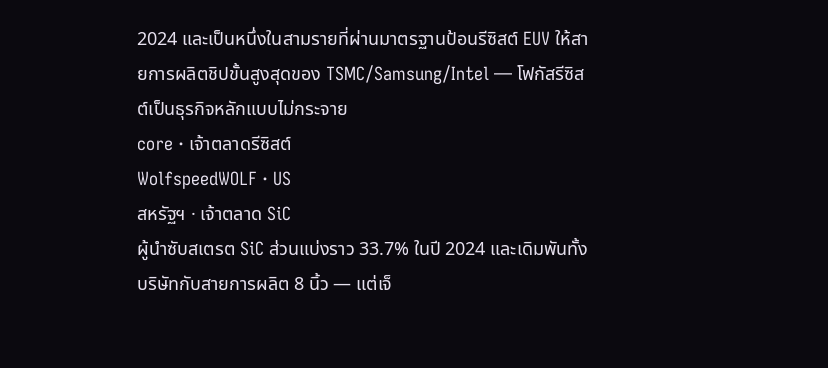2024 และเป็นหนึ่งในสามรายที่ผ่านมาตรฐานป้อนรีซิสต์ EUV ให้สายการผลิตชิปขั้นสูงสุดของ TSMC/Samsung/Intel — โฟกัสรีซิสต์เป็นธุรกิจหลักแบบไม่กระจาย
core · เจ้าตลาดรีซิสต์
WolfspeedWOLF · US
สหรัฐฯ · เจ้าตลาด SiC
ผู้นำซับสเตรต SiC ส่วนแบ่งราว 33.7% ในปี 2024 และเดิมพันทั้งบริษัทกับสายการผลิต 8 นิ้ว — แต่เจ็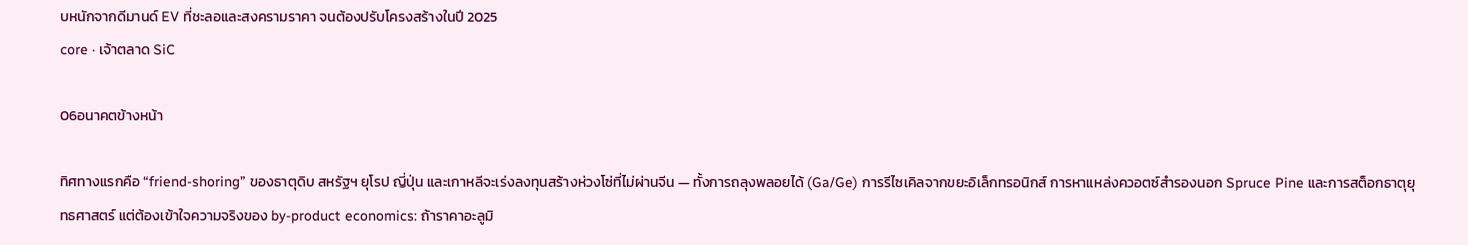บหนักจากดีมานด์ EV ที่ชะลอและสงครามราคา จนต้องปรับโครงสร้างในปี 2025
core · เจ้าตลาด SiC

06อนาคตข้างหน้า

ทิศทางแรกคือ “friend-shoring” ของธาตุดิบ สหรัฐฯ ยุโรป ญี่ปุ่น และเกาหลีจะเร่งลงทุนสร้างห่วงโซ่ที่ไม่ผ่านจีน — ทั้งการถลุงพลอยได้ (Ga/Ge) การรีไซเคิลจากขยะอิเล็กทรอนิกส์ การหาแหล่งควอตซ์สำรองนอก Spruce Pine และการสต็อกธาตุยุทธศาสตร์ แต่ต้องเข้าใจความจริงของ by-product economics: ถ้าราคาอะลูมิ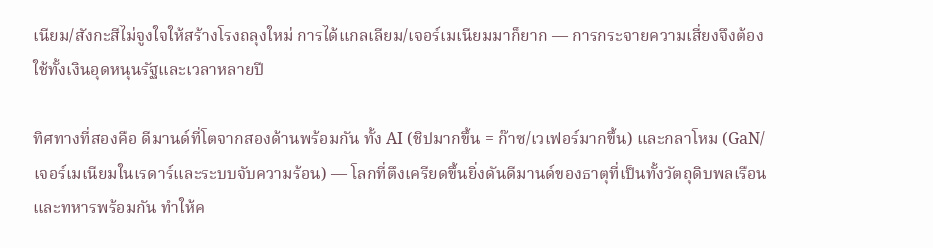เนียม/สังกะสีไม่จูงใจให้สร้างโรงถลุงใหม่ การได้แกลเลียม/เจอร์เมเนียมมาก็ยาก — การกระจายความเสี่ยงจึงต้องใช้ทั้งเงินอุดหนุนรัฐและเวลาหลายปี

ทิศทางที่สองคือ ดีมานด์ที่โตจากสองด้านพร้อมกัน ทั้ง AI (ชิปมากขึ้น = ก๊าซ/เวเฟอร์มากขึ้น) และกลาโหม (GaN/เจอร์เมเนียมในเรดาร์และระบบจับความร้อน) — โลกที่ตึงเครียดขึ้นยิ่งดันดีมานด์ของธาตุที่เป็นทั้งวัตถุดิบพลเรือนและทหารพร้อมกัน ทำให้ค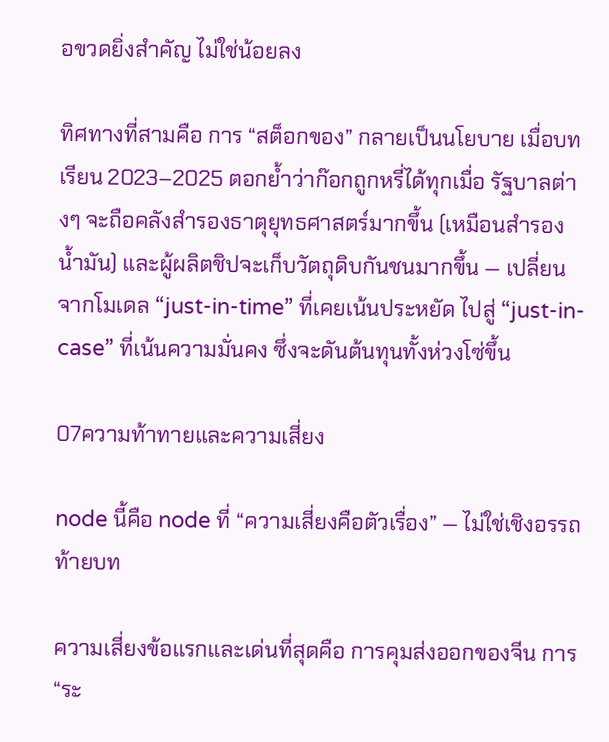อขวดยิ่งสำคัญ ไม่ใช่น้อยลง

ทิศทางที่สามคือ การ “สต็อกของ” กลายเป็นนโยบาย เมื่อบทเรียน 2023–2025 ตอกย้ำว่าก๊อกถูกหรี่ได้ทุกเมื่อ รัฐบาลต่างๆ จะถือคลังสำรองธาตุยุทธศาสตร์มากขึ้น (เหมือนสำรองน้ำมัน) และผู้ผลิตชิปจะเก็บวัตถุดิบกันชนมากขึ้น — เปลี่ยนจากโมเดล “just-in-time” ที่เคยเน้นประหยัด ไปสู่ “just-in-case” ที่เน้นความมั่นคง ซึ่งจะดันต้นทุนทั้งห่วงโซ่ขึ้น

07ความท้าทายและความเสี่ยง

node นี้คือ node ที่ “ความเสี่ยงคือตัวเรื่อง” — ไม่ใช่เชิงอรรถท้ายบท

ความเสี่ยงข้อแรกและเด่นที่สุดคือ การคุมส่งออกของจีน การ “ระ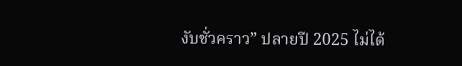งับชั่วคราว” ปลายปี 2025 ไม่ได้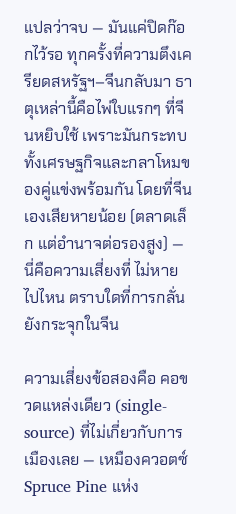แปลว่าจบ — มันแค่ปิดก๊อกไว้รอ ทุกครั้งที่ความตึงเครียดสหรัฐฯ–จีนกลับมา ธาตุเหล่านี้คือไพ่ใบแรกๆ ที่จีนหยิบใช้ เพราะมันกระทบทั้งเศรษฐกิจและกลาโหมของคู่แข่งพร้อมกัน โดยที่จีนเองเสียหายน้อย (ตลาดเล็ก แต่อำนาจต่อรองสูง) — นี่คือความเสี่ยงที่ ไม่หายไปไหน ตราบใดที่การกลั่นยังกระจุกในจีน

ความเสี่ยงข้อสองคือ คอขวดแหล่งเดียว (single-source) ที่ไม่เกี่ยวกับการเมืองเลย — เหมืองควอตซ์ Spruce Pine แห่ง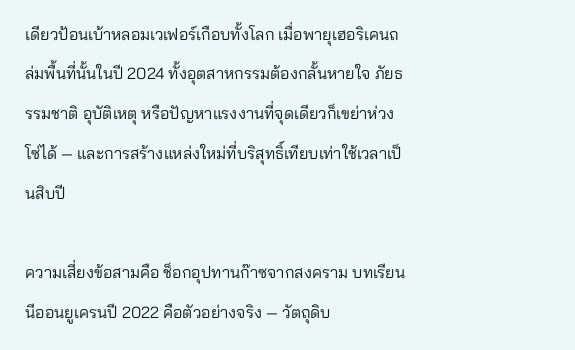เดียวป้อนเบ้าหลอมเวเฟอร์เกือบทั้งโลก เมื่อพายุเฮอริเคนถล่มพื้นที่นั้นในปี 2024 ทั้งอุตสาหกรรมต้องกลั้นหายใจ ภัยธรรมชาติ อุบัติเหตุ หรือปัญหาแรงงานที่จุดเดียวก็เขย่าห่วงโซ่ได้ — และการสร้างแหล่งใหม่ที่บริสุทธิ์เทียบเท่าใช้เวลาเป็นสิบปี

ความเสี่ยงข้อสามคือ ช็อกอุปทานก๊าซจากสงคราม บทเรียนนีออนยูเครนปี 2022 คือตัวอย่างจริง — วัตถุดิบ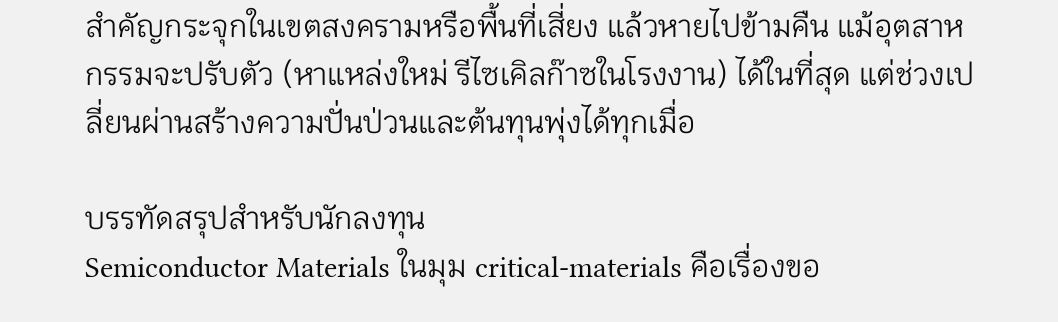สำคัญกระจุกในเขตสงครามหรือพื้นที่เสี่ยง แล้วหายไปข้ามคืน แม้อุตสาหกรรมจะปรับตัว (หาแหล่งใหม่ รีไซเคิลก๊าซในโรงงาน) ได้ในที่สุด แต่ช่วงเปลี่ยนผ่านสร้างความปั่นป่วนและต้นทุนพุ่งได้ทุกเมื่อ

บรรทัดสรุปสำหรับนักลงทุน
Semiconductor Materials ในมุม critical-materials คือเรื่องขอ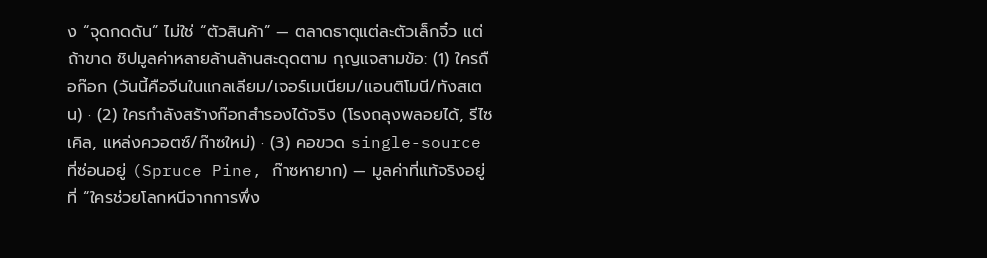ง “จุดกดดัน” ไม่ใช่ “ตัวสินค้า” — ตลาดธาตุแต่ละตัวเล็กจิ๋ว แต่ถ้าขาด ชิปมูลค่าหลายล้านล้านสะดุดตาม กุญแจสามข้อ: (1) ใครถือก๊อก (วันนี้คือจีนในแกลเลียม/เจอร์เมเนียม/แอนติโมนี/ทังสเตน) · (2) ใครกำลังสร้างก๊อกสำรองได้จริง (โรงถลุงพลอยได้, รีไซเคิล, แหล่งควอตซ์/ก๊าซใหม่) · (3) คอขวด single-source ที่ซ่อนอยู่ (Spruce Pine, ก๊าซหายาก) — มูลค่าที่แท้จริงอยู่ที่ “ใครช่วยโลกหนีจากการพึ่ง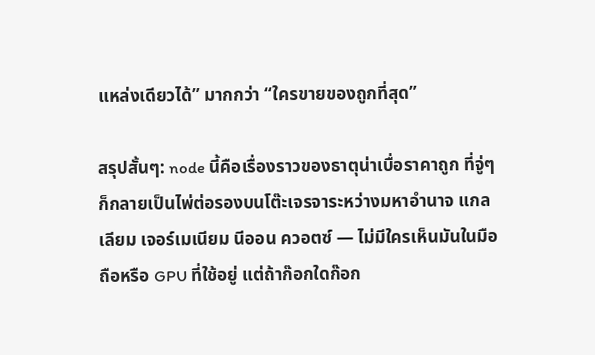แหล่งเดียวได้” มากกว่า “ใครขายของถูกที่สุด”

สรุปสั้นๆ: node นี้คือเรื่องราวของธาตุน่าเบื่อราคาถูก ที่จู่ๆ ก็กลายเป็นไพ่ต่อรองบนโต๊ะเจรจาระหว่างมหาอำนาจ แกลเลียม เจอร์เมเนียม นีออน ควอตซ์ — ไม่มีใครเห็นมันในมือถือหรือ GPU ที่ใช้อยู่ แต่ถ้าก๊อกใดก๊อก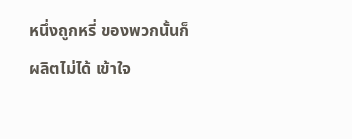หนึ่งถูกหรี่ ของพวกนั้นก็ผลิตไม่ได้ เข้าใจ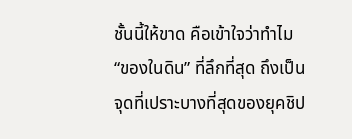ชั้นนี้ให้ขาด คือเข้าใจว่าทำไม “ของในดิน” ที่ลึกที่สุด ถึงเป็นจุดที่เปราะบางที่สุดของยุคชิป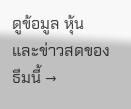ดูข้อมูล หุ้น และข่าวสดของธีมนี้ →